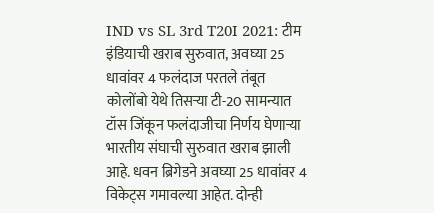IND vs SL 3rd T20I 2021: टीम इंडियाची खराब सुरुवात, अवघ्या 25 धावांवर 4 फलंदाज परतले तंबूत
कोलोंबो येथे तिसऱ्या टी-20 सामन्यात टॉस जिंकून फलंदाजीचा निर्णय घेणाऱ्या भारतीय संघाची सुरुवात खराब झाली आहे. धवन ब्रिगेडने अवघ्या 25 धावांवर 4 विकेट्स गमावल्या आहेत. दोन्ही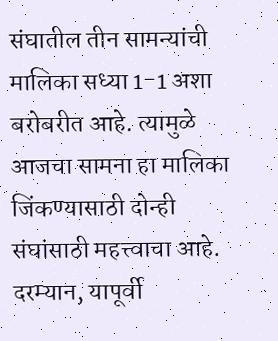संघातील तीन सामन्यांची मालिका सध्या 1-1 अशा बरोबरीत आहे. त्यामुळे आजचा सामना हा मालिका जिंकण्यासाठी दोन्ही संघांसाठी महत्त्वाचा आहे. दरम्यान, यापूर्वी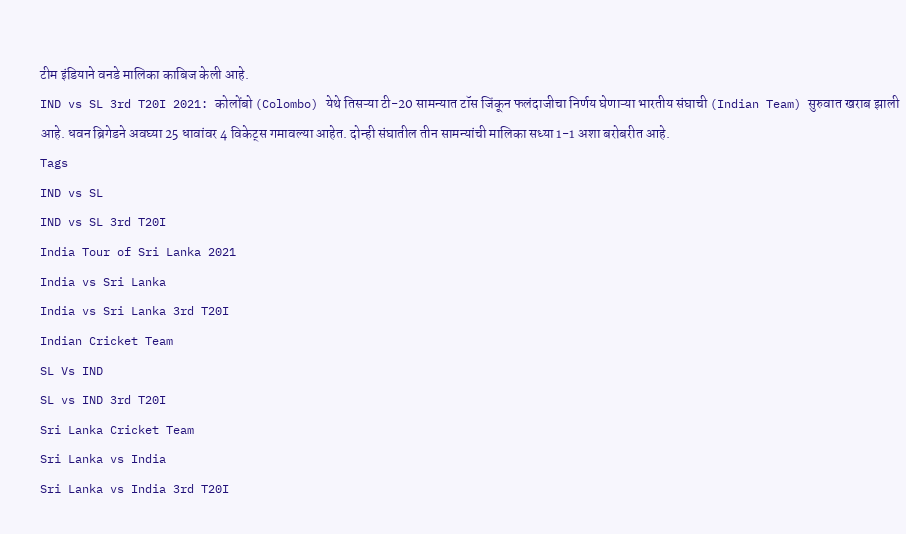टीम इंडियाने वनडे मालिका काबिज केली आहे.
IND vs SL 3rd T20I 2021: कोलोंबो (Colombo) येथे तिसऱ्या टी-20 सामन्यात टॉस जिंकून फलंदाजीचा निर्णय घेणाऱ्या भारतीय संघाची (Indian Team) सुरुवात खराब झाली आहे. धवन ब्रिगेडने अवघ्या 25 धावांवर 4 विकेट्स गमावल्या आहेत. दोन्ही संघातील तीन सामन्यांची मालिका सध्या 1-1 अशा बरोबरीत आहे.
Tags
IND vs SL
IND vs SL 3rd T20I
India Tour of Sri Lanka 2021
India vs Sri Lanka
India vs Sri Lanka 3rd T20I
Indian Cricket Team
SL Vs IND
SL vs IND 3rd T20I
Sri Lanka Cricket Team
Sri Lanka vs India
Sri Lanka vs India 3rd T20I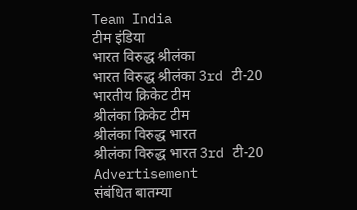Team India
टीम इंडिया
भारत विरुद्ध श्रीलंका
भारत विरुद्ध श्रीलंका 3rd टी-20
भारतीय क्रिकेट टीम
श्रीलंका क्रिकेट टीम
श्रीलंका विरुद्ध भारत
श्रीलंका विरुद्ध भारत 3rd टी-20
Advertisement
संबंधित बातम्या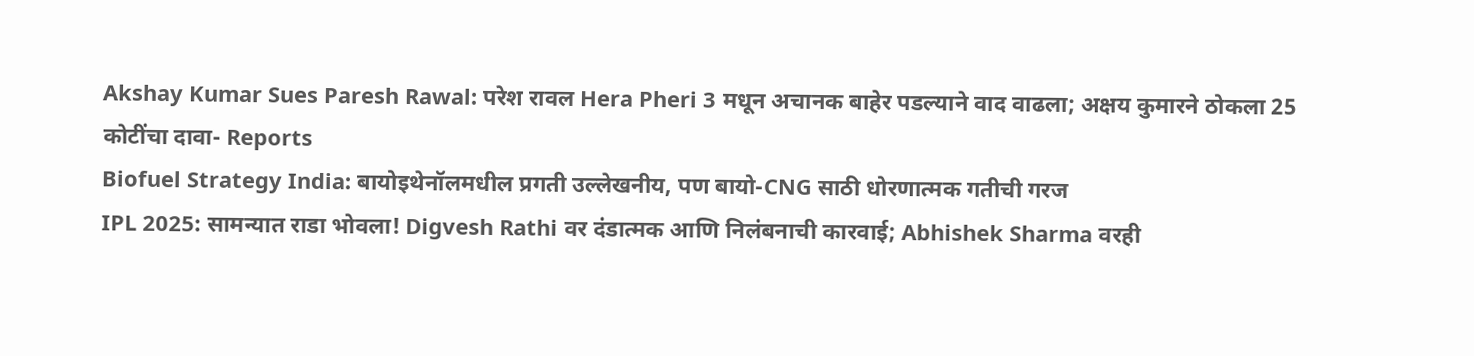Akshay Kumar Sues Paresh Rawal: परेश रावल Hera Pheri 3 मधून अचानक बाहेर पडल्याने वाद वाढला; अक्षय कुमारने ठोकला 25 कोटींचा दावा- Reports
Biofuel Strategy India: बायोइथेनॉलमधील प्रगती उल्लेखनीय, पण बायो-CNG साठी धोरणात्मक गतीची गरज
IPL 2025: सामन्यात राडा भोवला! Digvesh Rathi वर दंडात्मक आणि निलंबनाची कारवाई; Abhishek Sharma वरही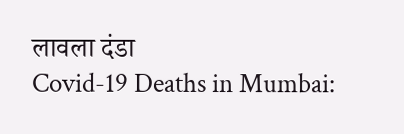लावला दंडा
Covid-19 Deaths in Mumbai: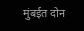मुंबईत दोन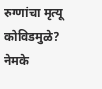रुग्णांचा मृत्यू कोविडमुळे? नेमके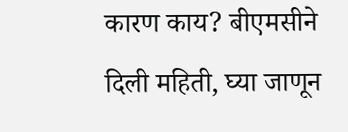कारण काय? बीएमसीने दिली महिती, घ्या जाणून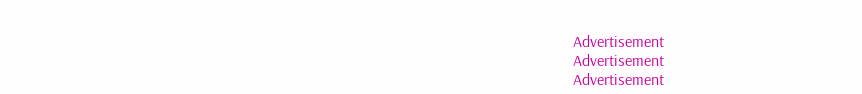Advertisement
Advertisement
Advertisement